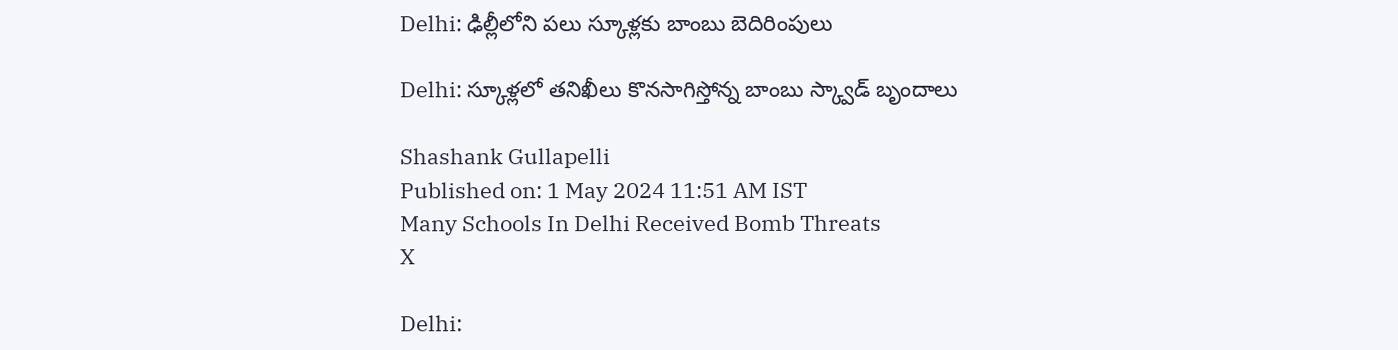Delhi: ఢిల్లీలోని పలు స్కూళ్లకు బాంబు బెదిరింపులు

Delhi: స్కూళ్లలో తనిఖీలు కొనసాగిస్తోన్న బాంబు స్క్వాడ్‌ బృందాలు

Shashank Gullapelli
Published on: 1 May 2024 11:51 AM IST
Many Schools In Delhi Received Bomb Threats
X

Delhi: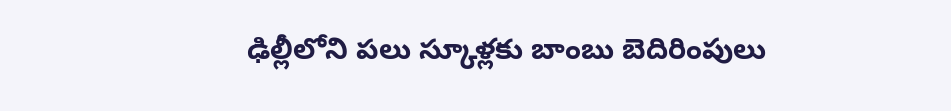ఢిల్లీలోని పలు స్కూళ్లకు బాంబు బెదిరింపులు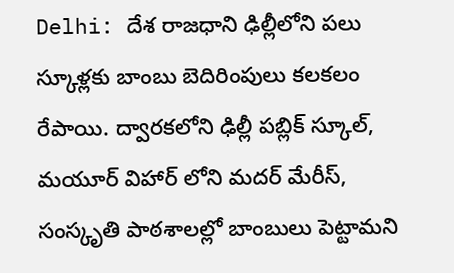Delhi: దేశ రాజధాని ఢిల్లీలోని పలు స్కూళ్లకు బాంబు బెదిరింపులు కలకలం రేపాయి. ద్వారకలోని ఢిల్లీ పబ్లిక్ స్కూల్, మయూర్ విహార్ లోని మదర్ మేరీస్, సంస్కృతి పాఠశాలల్లో బాంబులు పెట్టామని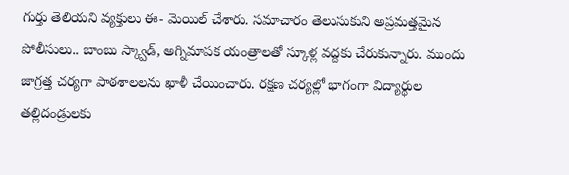గుర్తు తెలియని వ్యక్తులు ఈ- మెయిల్ చేశారు. సమాచారం తెలుసుకుని అప్రమత్తమైన పోలీసులు.. బాంబు స్క్వాడ్, అగ్నిమాపక యంత్రాలతో స్కూళ్ల వద్దకు చేరుకున్నారు. ముందు జాగ్రత్త చర్యగా పాఠశాలలను ఖాళీ చేయించారు. రక్షణ చర్యల్లో భాగంగా విద్యార్థుల తల్లిదండ్రులకు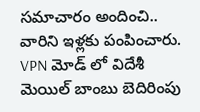సమాచారం అందించి.. వారిని ఇళ్లకు పంపించారు. VPN మోడ్ లో విదేశీ మెయిల్ బాంబు బెదిరింపు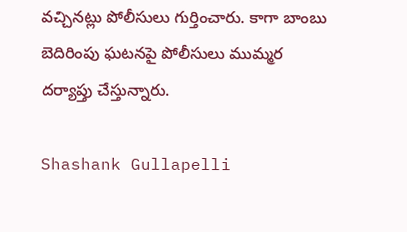వచ్చినట్లు పోలీసులు గుర్తించారు. కాగా బాంబు బెదిరింపు ఘటనపై పోలీసులు ముమ్మర దర్యాప్తు చేస్తున్నారు.

Shashank Gullapelli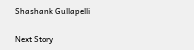Shashank Gullapelli

Next Story